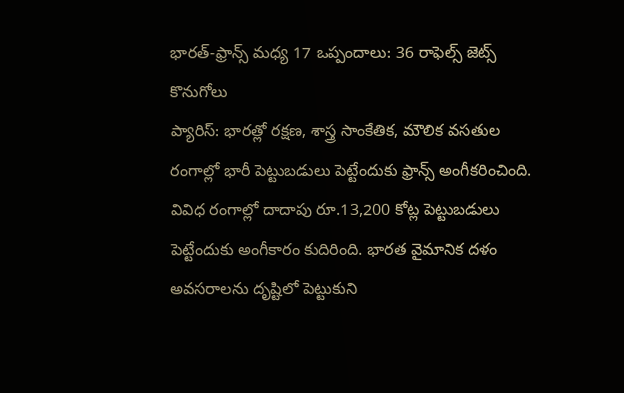భారత్-ఫ్రాన్స్ మధ్య 17 ఒప్పందాలు: 36 రాఫెల్స్ జెట్స్ కొనుగోలు
ప్యారిస్: భారత్లో రక్షణ, శాస్త్ర సాంకేతిక, మౌలిక వసతుల రంగాల్లో భారీ పెట్టుబడులు పెట్టేందుకు ఫ్రాన్స్ అంగీకరించింది. వివిధ రంగాల్లో దాదాపు రూ.13,200 కోట్ల పెట్టుబడులు పెట్టేందుకు అంగీకారం కుదిరింది. భారత వైమానిక దళం అవసరాలను దృష్టిలో పెట్టుకుని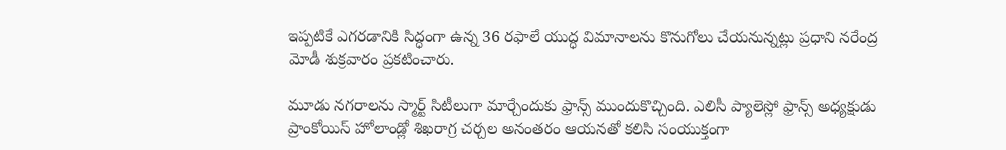ఇప్పటికే ఎగరడానికి సిద్ధంగా ఉన్న 36 రఫాలే యుద్ధ విమానాలను కొనుగోలు చేయనున్నట్లు ప్రధాని నరేంద్ర మోడీ శుక్రవారం ప్రకటించారు.

మూడు నగరాలను స్మార్ట్ సిటీలుగా మార్చేందుకు ఫ్రాన్స్ ముందుకొచ్చింది. ఎలిసీ ప్యాలెస్లో ఫ్రాన్స్ అధ్యక్షుడు ప్రాంకోయిస్ హోలాండ్లో శిఖరాగ్ర చర్చల అనంతరం ఆయనతో కలిసి సంయుక్తంగా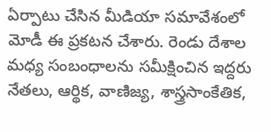ఏర్పాటు చేసిన మీడియా సమావేశంలో మోడీ ఈ ప్రకటన చేశారు. రెండు దేశాల మధ్య సంబంధాలను సమీక్షించిన ఇద్దరు నేతలు, ఆర్థిక, వాణిజ్య, శాస్త్రసాంకేతిక,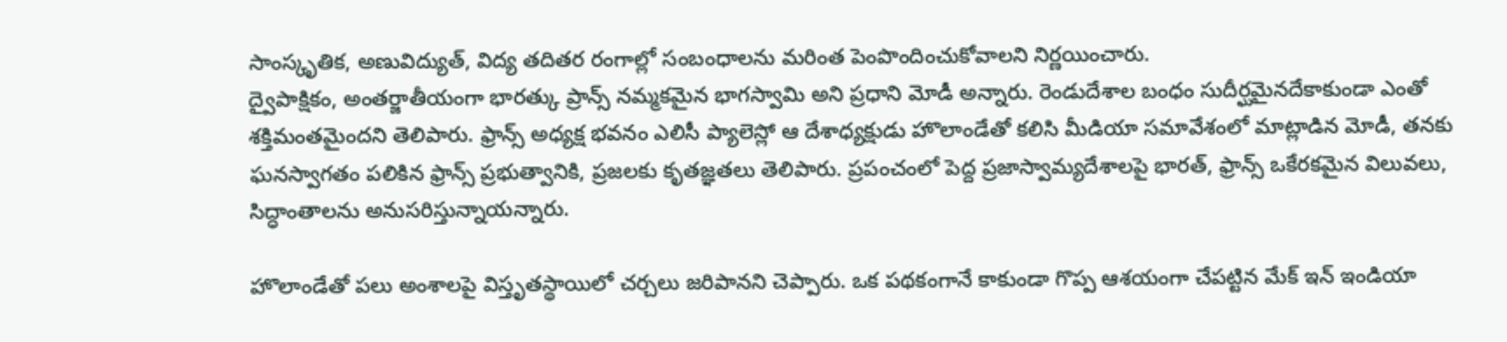సాంస్కృతిక, అణువిద్యుత్, విద్య తదితర రంగాల్లో సంబంధాలను మరింత పెంపొందించుకోవాలని నిర్ణయించారు.
ద్వైపాక్షికం, అంతర్జాతీయంగా భారత్కు ప్రాన్స్ నమ్మకమైన భాగస్వామి అని ప్రధాని మోడీ అన్నారు. రెండుదేశాల బంధం సుదీర్ఘమైనదేకాకుండా ఎంతో శక్తిమంతమైందని తెలిపారు. ఫ్రాన్స్ అధ్యక్ష భవనం ఎలిసీ ప్యాలెస్లో ఆ దేశాధ్యక్షుడు హొలాండేతో కలిసి మీడియా సమావేశంలో మాట్లాడిన మోడీ, తనకు ఘనస్వాగతం పలికిన ఫ్రాన్స్ ప్రభుత్వానికి, ప్రజలకు కృతజ్ఞతలు తెలిపారు. ప్రపంచంలో పెద్ద ప్రజాస్వామ్యదేశాలపై భారత్, ఫ్రాన్స్ ఒకేరకమైన విలువలు, సిద్ధాంతాలను అనుసరిస్తున్నాయన్నారు.

హొలాండేతో పలు అంశాలపై విస్తృతస్థాయిలో చర్చలు జరిపానని చెప్పారు. ఒక పథకంగానే కాకుండా గొప్ప ఆశయంగా చేపట్టిన మేక్ ఇన్ ఇండియా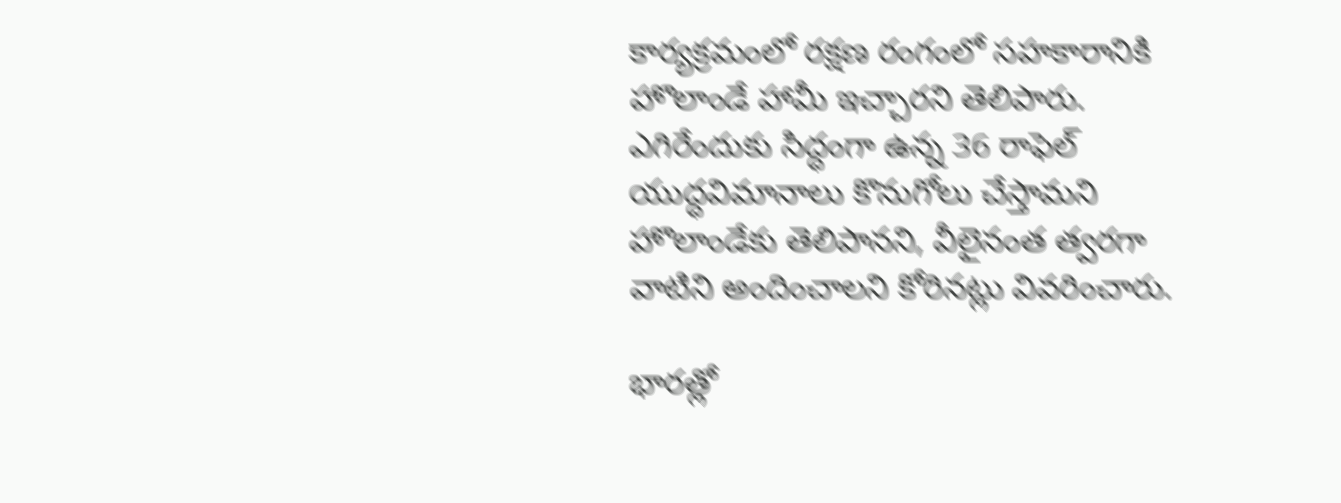కార్యక్రమంలో రక్షణ రంగంలో సహకారానికి హొలాండే హామీ ఇచ్చారని తెలిపారు. ఎగిరేందుకు సిద్ధంగా ఉన్న 36 రాఫెల్ యుద్ధవిమానాలు కొనుగోలు చేస్తామని హొలాండేకు తెలిపానని, వీలైనంత త్వరగా వాటిని అందించాలని కోరినట్లు వివరించారు.

భారత్లో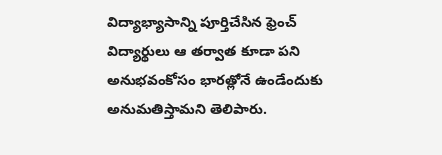విద్యాభ్యాసాన్ని పూర్తిచేసిన ఫ్రెంచ్ విద్యార్థులు ఆ తర్వాత కూడా పని అనుభవంకోసం భారత్లోనే ఉండేందుకు అనుమతిస్తామని తెలిపారు.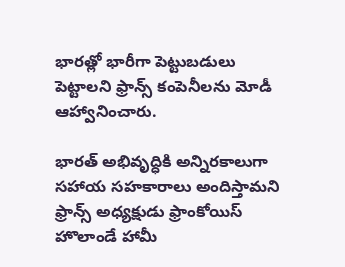భారత్లో భారీగా పెట్టుబడులు పెట్టాలని ఫ్రాన్స్ కంపెనీలను మోడీ ఆహ్వానించారు.

భారత్ అభివృద్ధికి అన్నిరకాలుగా సహాయ సహకారాలు అందిస్తామని ఫ్రాన్స్ అధ్యక్షుడు ఫ్రాంకోయిస్ హొలాండే హామీ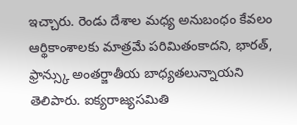ఇచ్చారు. రెండు దేశాల మధ్య అనుబంధం కేవలం ఆర్థికాంశాలకు మాత్రమే పరిమితంకాదని, భారత్, ఫ్రాన్స్కు అంతర్జాతీయ బాధ్యతలున్నాయని తెలిపారు. ఐక్యరాజ్యసమితి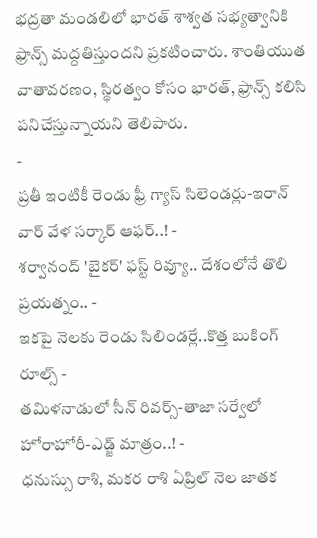భద్రతా మండలిలో భారత్ శాశ్వత సభ్యత్వానికి ఫ్రాన్స్ మద్దతిస్తుందని ప్రకటించారు. శాంతియుత వాతావరణం, స్థిరత్వం కోసం భారత్, ఫ్రాన్స్ కలిసి పనిచేస్తున్నాయని తెలిపారు.
-
ప్రతీ ఇంటికీ రెండు ఫ్రీ గ్యాస్ సిలెండర్లు-ఇరాన్ వార్ వేళ సర్కార్ ఆఫర్..! -
శర్వానంద్ 'బైకర్' ఫస్ట్ రివ్యూ.. దేశంలోనే తొలి ప్రయత్నం.. -
ఇకపై నెలకు రెండు సిలిండర్లే..కొత్త బుకింగ్ రూల్స్ -
తమిళనాడులో సీన్ రివర్స్-తాజా సర్వేలో హోరాహోరీ-ఎడ్జ్ మాత్రం..! -
ధనుస్సు రాశి, మకర రాశి ఏప్రిల్ నెల జాతక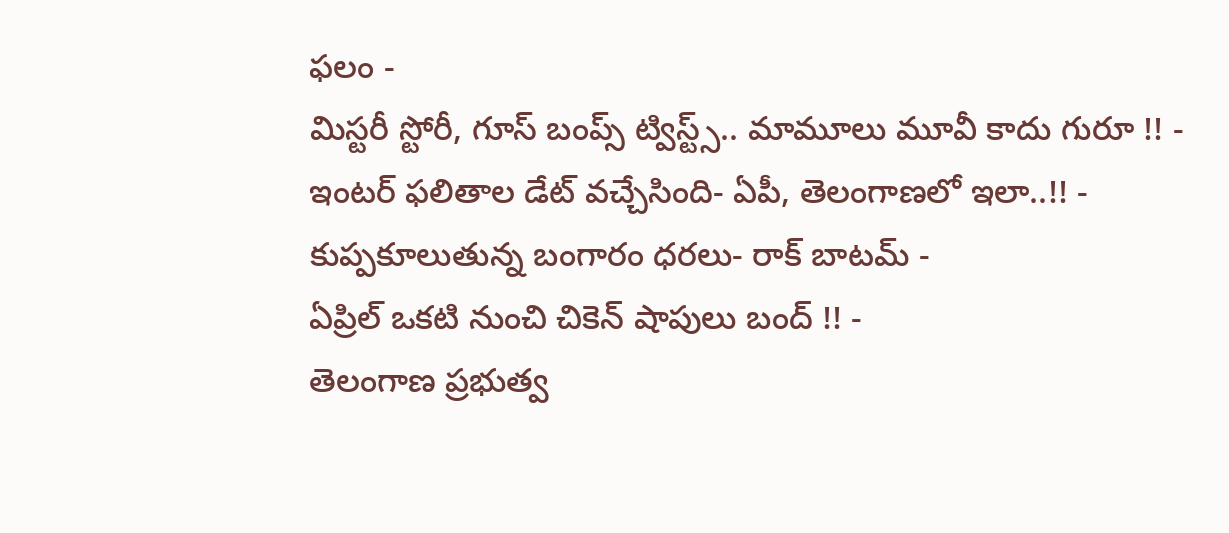ఫలం -
మిస్టరీ స్టోరీ, గూస్ బంప్స్ ట్విస్ట్స్.. మామూలు మూవీ కాదు గురూ !! -
ఇంటర్ ఫలితాల డేట్ వచ్చేసింది- ఏపీ, తెలంగాణలో ఇలా..!! -
కుప్పకూలుతున్న బంగారం ధరలు- రాక్ బాటమ్ -
ఏప్రిల్ ఒకటి నుంచి చికెన్ షాపులు బంద్ !! -
తెలంగాణ ప్రభుత్వ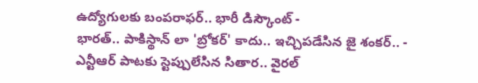ఉద్యోగులకు బంపరాఫర్.. భారీ డిస్కౌంట్ -
భారత్.. పాకిస్థాన్ లా 'బ్రోకర్' కాదు.. ఇచ్చిపడేసిన జై శంకర్.. -
ఎన్టీఆర్ పాటకు స్టెప్పులేసిన సితార.. వైరల్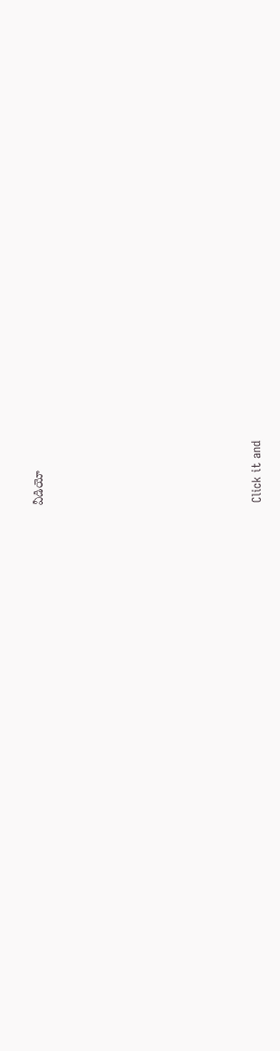వీడియో












Click it and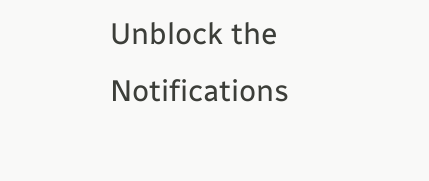Unblock the Notifications